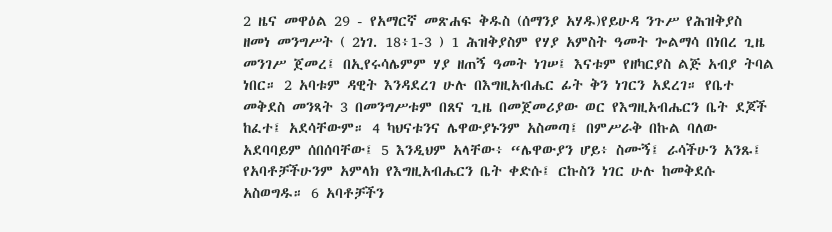2 ዜና መዋዕል 29 - የአማርኛ መጽሐፍ ቅዱስ (ሰማንያ አሃዱ)የይሁዳ ንጉሥ የሕዝቅያስ ዘመነ መንግሥት ( 2ነገ. 18፥1-3 ) 1 ሕዝቅያስም የሃያ አምስት ዓመት ጐልማሳ በነበረ ጊዜ መንገሥ ጀመረ፤ በኢየሩሳሌምም ሃያ ዘጠኝ ዓመት ነገሠ፤ እናቱም የዘካርያስ ልጅ አብያ ትባል ነበር። 2 አባቱም ዳዊት እንዳደረገ ሁሉ በእግዚአብሔር ፊት ቅን ነገርን አደረገ። የቤተ መቅደስ መንጻት 3 በመንግሥቱም በጸና ጊዜ በመጀመሪያው ወር የእግዚአብሔርን ቤት ደጆች ከፈተ፤ አደሳቸውም። 4 ካህናቱንና ሌዋውያኑንም አስመጣ፤ በምሥራቅ በኩል ባለው አደባባይም ሰበሰባቸው፤ 5 እንዲህም አላቸው፥ “ሌዋውያን ሆይ፥ ስሙኝ፤ ራሳችሁን አንጹ፤ የአባቶቻችሁንም አምላክ የእግዚአብሔርን ቤት ቀድሱ፤ ርኩስን ነገር ሁሉ ከመቅደሱ አስወግዱ። 6 አባቶቻችን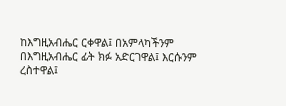ከእግዚአብሔር ርቀዋል፤ በአምላካችንም በእግዚአብሔር ፊት ክፉ አድርገዋል፤ እርሱንም ረስተዋል፤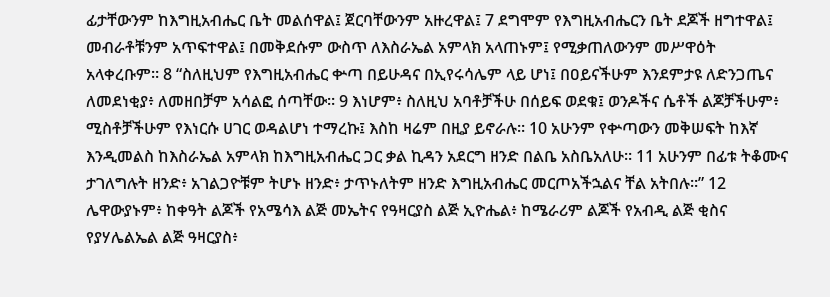ፊታቸውንም ከእግዚአብሔር ቤት መልሰዋል፤ ጀርባቸውንም አዙረዋል፤ 7 ደግሞም የእግዚአብሔርን ቤት ደጆች ዘግተዋል፤ መብራቶቹንም አጥፍተዋል፤ በመቅደሱም ውስጥ ለእስራኤል አምላክ አላጠኑም፤ የሚቃጠለውንም መሥዋዕት አላቀረቡም። 8 “ስለዚህም የእግዚአብሔር ቍጣ በይሁዳና በኢየሩሳሌም ላይ ሆነ፤ በዐይናችሁም እንደምታዩ ለድንጋጤና ለመደነቂያ፥ ለመዘበቻም አሳልፎ ሰጣቸው። 9 እነሆም፥ ስለዚህ አባቶቻችሁ በሰይፍ ወደቁ፤ ወንዶችና ሴቶች ልጆቻችሁም፥ ሚስቶቻችሁም የእነርሱ ሀገር ወዳልሆነ ተማረኩ፤ እስከ ዛሬም በዚያ ይኖራሉ። 10 አሁንም የቍጣውን መቅሠፍት ከእኛ እንዲመልስ ከእስራኤል አምላክ ከእግዚአብሔር ጋር ቃል ኪዳን አደርግ ዘንድ በልቤ አስቤአለሁ። 11 አሁንም በፊቱ ትቆሙና ታገለግሉት ዘንድ፥ አገልጋዮቹም ትሆኑ ዘንድ፥ ታጥኑለትም ዘንድ እግዚአብሔር መርጦአችኋልና ቸል አትበሉ።” 12 ሌዋውያኑም፥ ከቀዓት ልጆች የአሜሳእ ልጅ መኤትና የዓዛርያስ ልጅ ኢዮሔል፥ ከሜራሪም ልጆች የአብዲ ልጅ ቂስና የያሃሌልኤል ልጅ ዓዛርያስ፥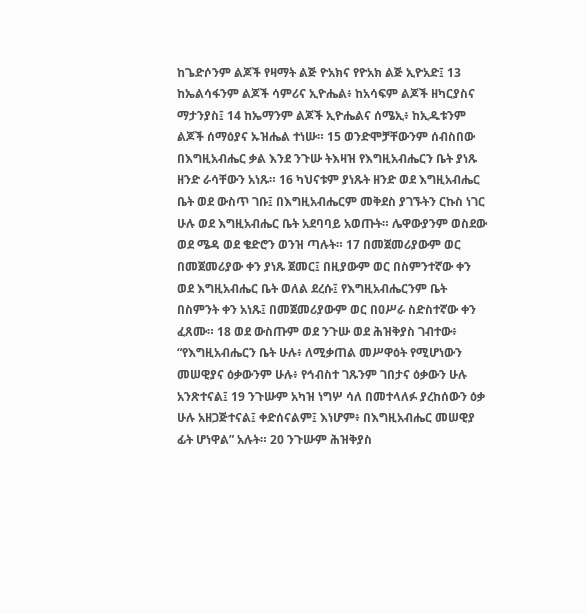ከጌድሶንም ልጆች የዛማት ልጅ ዮአክና የዮአክ ልጅ ኢዮአድ፤ 13 ከኤልሳፋንም ልጆች ሳምሪና ኢዮሔል፥ ከአሳፍም ልጆች ዘካርያስና ማታንያስ፤ 14 ከኤማንም ልጆች ኢዮሔልና ሰሜኢ፥ ከኢዱቱንም ልጆች ሰማዕያና ኡዝሔል ተነሡ። 15 ወንድሞቻቸውንም ሰብስበው በእግዚአብሔር ቃል እንደ ንጉሡ ትእዛዝ የእግዚአብሔርን ቤት ያነጹ ዘንድ ራሳቸውን አነጹ። 16 ካህናቱም ያነጹት ዘንድ ወደ እግዚአብሔር ቤት ወደ ውስጥ ገቡ፤ በእግዚአብሔርም መቅደስ ያገኙትን ርኩስ ነገር ሁሉ ወደ እግዚአብሔር ቤት አደባባይ አወጡት። ሌዋውያንም ወስደው ወደ ሜዳ ወደ ቄድሮን ወንዝ ጣሉት። 17 በመጀመሪያውም ወር በመጀመሪያው ቀን ያነጹ ጀመር፤ በዚያውም ወር በስምንተኛው ቀን ወደ እግዚአብሔር ቤት ወለል ደረሱ፤ የእግዚአብሔርንም ቤት በስምንት ቀን አነጹ፤ በመጀመሪያውም ወር በዐሥራ ስድስተኛው ቀን ፈጸሙ። 18 ወደ ውስጡም ወደ ንጉሡ ወደ ሕዝቅያስ ገብተው፥ “የእግዚአብሔርን ቤት ሁሉ፥ ለሚቃጠል መሥዋዕት የሚሆነውን መሠዊያና ዕቃውንም ሁሉ፥ የኅብስተ ገጹንም ገበታና ዕቃውን ሁሉ አንጽተናል፤ 19 ንጉሡም አካዝ ነግሦ ሳለ በመተላለፉ ያረከሰውን ዕቃ ሁሉ አዘጋጅተናል፤ ቀድሰናልም፤ እነሆም፥ በእግዚአብሔር መሠዊያ ፊት ሆነዋል” አሉት። 20 ንጉሡም ሕዝቅያስ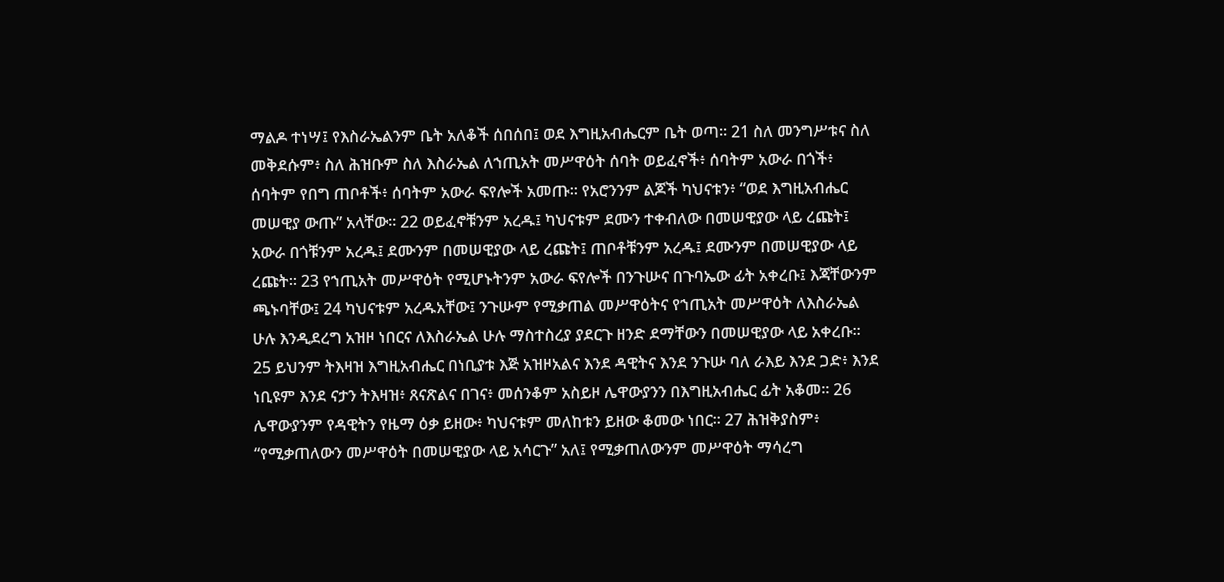ማልዶ ተነሣ፤ የእስራኤልንም ቤት አለቆች ሰበሰበ፤ ወደ እግዚአብሔርም ቤት ወጣ። 21 ስለ መንግሥቱና ስለ መቅደሱም፥ ስለ ሕዝቡም ስለ እስራኤል ለኀጢአት መሥዋዕት ሰባት ወይፈኖች፥ ሰባትም አውራ በጎች፥ ሰባትም የበግ ጠቦቶች፥ ሰባትም አውራ ፍየሎች አመጡ። የአሮንንም ልጆች ካህናቱን፥ “ወደ እግዚአብሔር መሠዊያ ውጡ” አላቸው። 22 ወይፈኖቹንም አረዱ፤ ካህናቱም ደሙን ተቀብለው በመሠዊያው ላይ ረጩት፤ አውራ በጎቹንም አረዱ፤ ደሙንም በመሠዊያው ላይ ረጩት፤ ጠቦቶቹንም አረዱ፤ ደሙንም በመሠዊያው ላይ ረጩት። 23 የኀጢአት መሥዋዕት የሚሆኑትንም አውራ ፍየሎች በንጉሡና በጉባኤው ፊት አቀረቡ፤ እጃቸውንም ጫኑባቸው፤ 24 ካህናቱም አረዱአቸው፤ ንጉሡም የሚቃጠል መሥዋዕትና የኀጢአት መሥዋዕት ለእስራኤል ሁሉ እንዲደረግ አዝዞ ነበርና ለእስራኤል ሁሉ ማስተስረያ ያደርጉ ዘንድ ደማቸውን በመሠዊያው ላይ አቀረቡ። 25 ይህንም ትእዛዝ እግዚአብሔር በነቢያቱ እጅ አዝዞአልና እንደ ዳዊትና እንደ ንጉሡ ባለ ራእይ እንደ ጋድ፥ እንደ ነቢዩም እንደ ናታን ትእዛዝ፥ ጸናጽልና በገና፥ መሰንቆም አስይዞ ሌዋውያንን በእግዚአብሔር ፊት አቆመ። 26 ሌዋውያንም የዳዊትን የዜማ ዕቃ ይዘው፥ ካህናቱም መለከቱን ይዘው ቆመው ነበር። 27 ሕዝቅያስም፥ “የሚቃጠለውን መሥዋዕት በመሠዊያው ላይ አሳርጉ” አለ፤ የሚቃጠለውንም መሥዋዕት ማሳረግ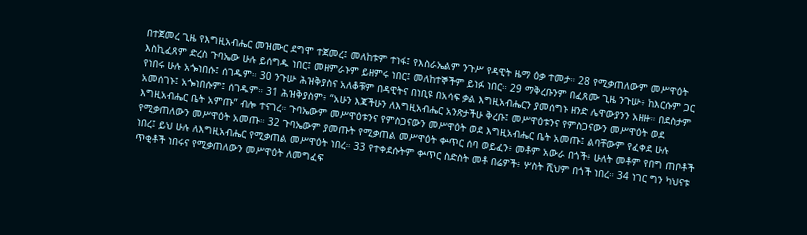በተጀመረ ጊዜ የእግዚአብሔር መዝሙር ደግሞ ተጀመረ፤ መለከቱም ተነፋ፤ የእስራኤልም ንጉሥ የዳዊት ዜማ ዕቃ ተመታ። 28 የሚቃጠለውም መሥዋዕት እስኪፈጸም ድረስ ጉባኤው ሁሉ ይሰግዱ ነበር፤ መዘምራኑም ይዘምሩ ነበር፤ መለከተኞችም ይነፉ ነበር። 29 ማቅረቡንም በፈጸሙ ጊዜ ንጉሡ፥ ከእርሱም ጋር የነበሩ ሁሉ አጐነበሱ፤ ሰገዱም። 30 ንጉሡ ሕዝቅያስና አለቆቹም በዳዊትና በነቢዩ በአሳፍ ቃል እግዚአብሔርን ያመሰግኑ ዘንድ ሌዋውያንን አዘዙ። በደስታም አመሰገኑ፤ አጐነበሱም፤ ሰገዱም። 31 ሕዝቅያስም፥ “አሁን እጃችሁን ለእግዚአብሔር አንጽታችሁ ቅረቡ፤ መሥዋዕቱንና የምስጋናውን መሥዋዕት ወደ እግዚአብሔር ቤት አምጡ” ብሎ ተናገረ። ጉባኤውም መሥዋዕቱንና የምስጋናውን መሥዋዕት ወደ እግዚአብሔር ቤት አመጡ፤ ልባቸውም የፈቀደ ሁሉ የሚቃጠለውን መሥዋዕት አመጡ። 32 ጉባኤውም ያመጡት የሚቃጠል መሥዋዕት ቍጥር ሰባ ወይፈን፥ መቶም አውራ በጎች፥ ሁለት መቶም የበግ ጠቦቶች ነበረ፤ ይህ ሁሉ ለእግዚአብሔር የሚቃጠል መሥዋዕት ነበረ። 33 የተቀደሱትም ቍጥር ስድስት መቶ በሬዎች፥ ሦስት ሺህም በጎች ነበረ። 34 ነገር ግን ካህናቱ ጥቂቶች ነበሩና የሚቃጠለውን መሥዋዕት ለመግፈፍ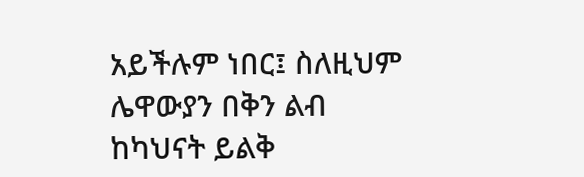አይችሉም ነበር፤ ስለዚህም ሌዋውያን በቅን ልብ ከካህናት ይልቅ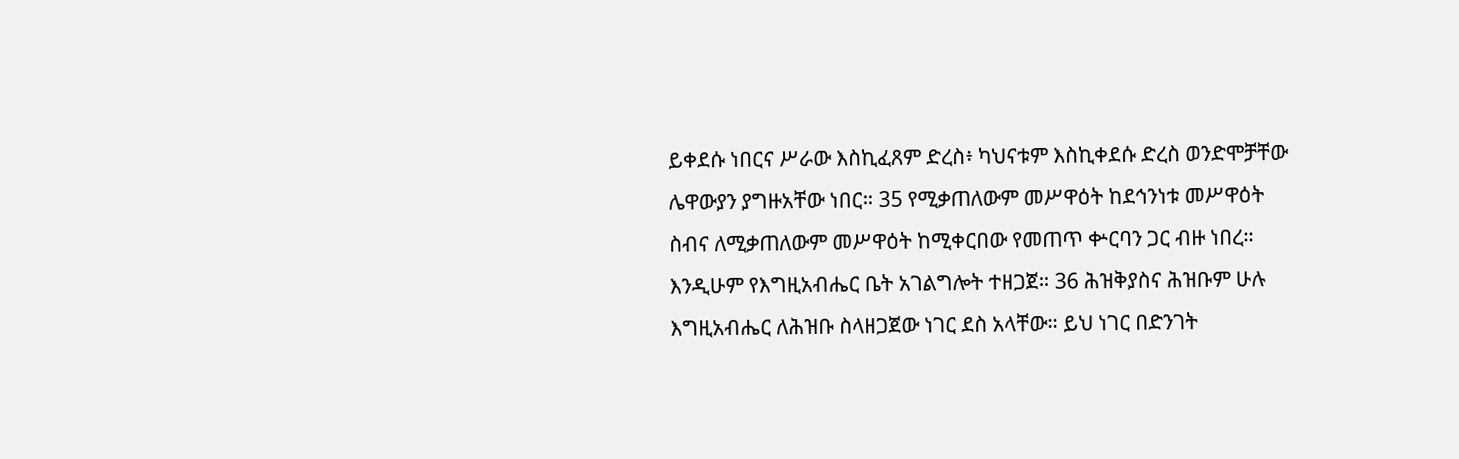ይቀደሱ ነበርና ሥራው እስኪፈጸም ድረስ፥ ካህናቱም እስኪቀደሱ ድረስ ወንድሞቻቸው ሌዋውያን ያግዙአቸው ነበር። 35 የሚቃጠለውም መሥዋዕት ከደኅንነቱ መሥዋዕት ስብና ለሚቃጠለውም መሥዋዕት ከሚቀርበው የመጠጥ ቍርባን ጋር ብዙ ነበረ። እንዲሁም የእግዚአብሔር ቤት አገልግሎት ተዘጋጀ። 36 ሕዝቅያስና ሕዝቡም ሁሉ እግዚአብሔር ለሕዝቡ ስላዘጋጀው ነገር ደስ አላቸው። ይህ ነገር በድንገት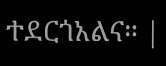ተደርጎአልና። |